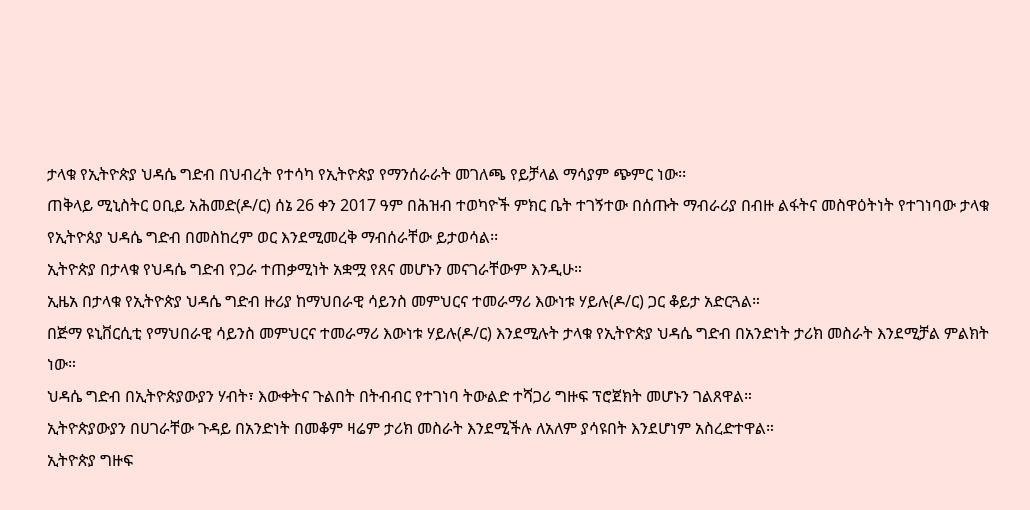ታላቁ የኢትዮጵያ ህዳሴ ግድብ በህብረት የተሳካ የኢትዮጵያ የማንሰራራት መገለጫ የይቻላል ማሳያም ጭምር ነው፡፡
ጠቅላይ ሚኒስትር ዐቢይ አሕመድ(ዶ/ር) ሰኔ 26 ቀን 2017 ዓም በሕዝብ ተወካዮች ምክር ቤት ተገኝተው በሰጡት ማብራሪያ በብዙ ልፋትና መስዋዕትነት የተገነባው ታላቁ የኢትዮጰያ ህዳሴ ግድብ በመስከረም ወር እንደሚመረቅ ማብሰራቸው ይታወሳል፡፡
ኢትዮጵያ በታላቁ የህዳሴ ግድብ የጋራ ተጠቃሚነት አቋሟ የጸና መሆኑን መናገራቸውም እንዲሁ።
ኢዜአ በታላቁ የኢትዮጵያ ህዳሴ ግድብ ዙሪያ ከማህበራዊ ሳይንስ መምህርና ተመራማሪ እውነቱ ሃይሉ(ዶ/ር) ጋር ቆይታ አድርጓል።
በጅማ ዩኒቨርሲቲ የማህበራዊ ሳይንስ መምህርና ተመራማሪ እውነቱ ሃይሉ(ዶ/ር) እንደሚሉት ታላቁ የኢትዮጵያ ህዳሴ ግድብ በአንድነት ታሪክ መስራት እንደሚቻል ምልክት ነው።
ህዳሴ ግድብ በኢትዮጵያውያን ሃብት፣ እውቀትና ጉልበት በትብብር የተገነባ ትውልድ ተሻጋሪ ግዙፍ ፕሮጀክት መሆኑን ገልጸዋል።
ኢትዮጵያውያን በሀገራቸው ጉዳይ በአንድነት በመቆም ዛሬም ታሪክ መስራት እንደሚችሉ ለአለም ያሳዩበት እንደሆነም አስረድተዋል።
ኢትዮጵያ ግዙፍ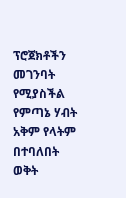ፕሮጀክቶችን መገንባት የሚያስችል የምጣኔ ሃብት አቅም የላትም በተባለበት ወቅት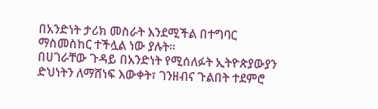በአንድነት ታሪክ መስራት እንደሚችል በተግባር ማስመስከር ተችሏል ነው ያሉት።
በሀገራቸው ጉዳይ በአንድነት የሚሰለፉት ኢትዮጵያውያን ድህነትን ለማሸነፍ እውቀት፣ ገንዘብና ጉልበት ተደምሮ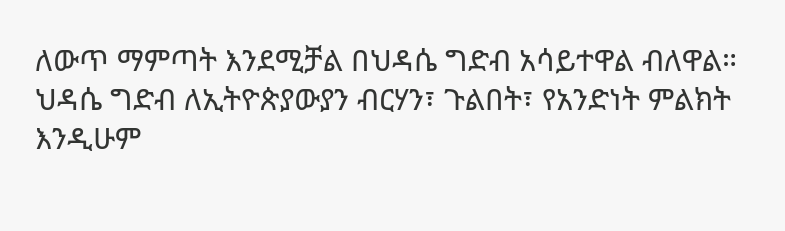ለውጥ ማምጣት እንደሚቻል በህዳሴ ግድብ አሳይተዋል ብለዋል።
ህዳሴ ግድብ ለኢትዮጵያውያን ብርሃን፣ ጉልበት፣ የአንድነት ምልክት እንዲሁም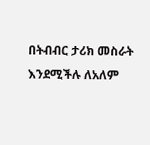በትብብር ታሪክ መስራት እንደሚችሉ ለአለም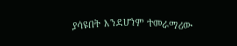ያሳዩበት እንደሆነም ተመራማሪው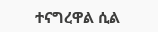ተናግረዋል ሲል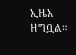ኢዜአ ዘግቧል።